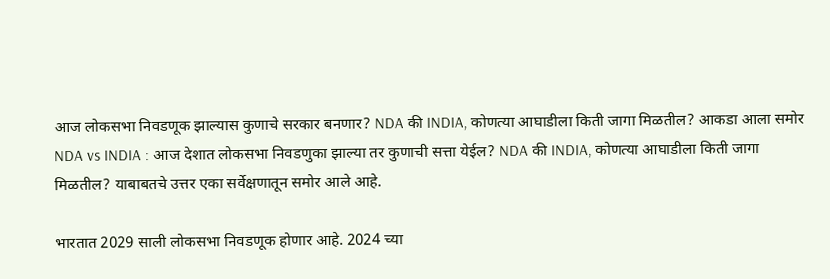आज लोकसभा निवडणूक झाल्यास कुणाचे सरकार बनणार? NDA की INDIA, कोणत्या आघाडीला किती जागा मिळतील? आकडा आला समोर
NDA vs INDIA : आज देशात लोकसभा निवडणुका झाल्या तर कुणाची सत्ता येईल? NDA की INDIA, कोणत्या आघाडीला किती जागा मिळतील? याबाबतचे उत्तर एका सर्वेक्षणातून समोर आले आहे.

भारतात 2029 साली लोकसभा निवडणूक होणार आहे. 2024 च्या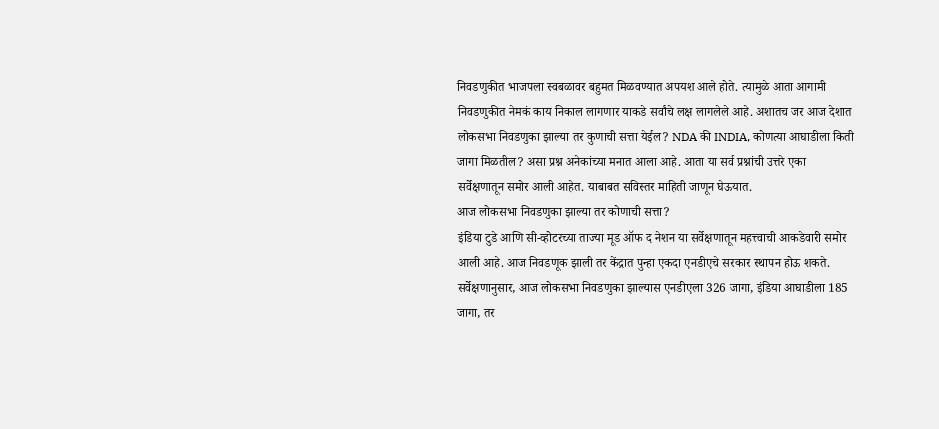निवडणुकीत भाजपला स्वबळावर बहुमत मिळवण्यात अपयश आले होते. त्यामुळे आता आगामी निवडणुकीत नेमकं काय निकाल लागणार याकडे सर्वांचे लक्ष लागलेले आहे. अशातच जर आज देशात लोकसभा निवडणुका झाल्या तर कुणाची सत्ता येईल? NDA की INDIA, कोणत्या आघाडीला किती जागा मिळतील? असा प्रश्न अनेकांच्या मनात आला आहे. आता या सर्व प्रश्नांची उत्तरे एका सर्वेक्षणातून समोर आली आहेत. याबाबत सविस्तर माहिती जाणून घेऊयात.
आज लोकसभा निवडणुका झाल्या तर कोणाची सत्ता?
इंडिया टुडे आणि सी-व्होटरच्या ताज्या मूड ऑफ द नेशन या सर्वेक्षणातून महत्त्वाची आकडेवारी समोर आली आहे. आज निवडणूक झाली तर केंद्रात पुन्हा एकदा एनडीएचे सरकार स्थापन होऊ शकते. सर्वेक्षणानुसार, आज लोकसभा निवडणुका झाल्यास एनडीएला 326 जागा, इंडिया आघाडीला 185 जागा, तर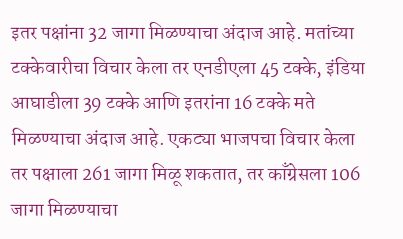इतर पक्षांना 32 जागा मिळण्याचा अंदाज आहे. मतांच्या टक्केवारीचा विचार केला तर एनडीएला 45 टक्के, इंडिया आघाडीला 39 टक्के आणि इतरांना 16 टक्के मते मिळण्याचा अंदाज आहे. एकट्या भाजपचा विचार केला तर पक्षाला 261 जागा मिळू शकतात, तर काँग्रेसला 106 जागा मिळण्याचा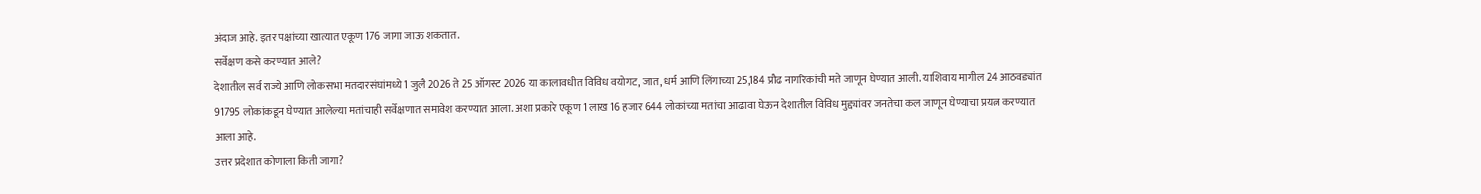अंदाज आहे. इतर पक्षांच्या खात्यात एकूण 176 जागा जाऊ शकतात.
सर्वेक्षण कसे करण्यात आले?
देशातील सर्व राज्ये आणि लोकसभा मतदारसंघांमध्ये 1 जुलै 2026 ते 25 ऑगस्ट 2026 या कालावधीत विविध वयोगट, जात, धर्म आणि लिंगाच्या 25,184 प्रौढ नागरिकांची मते जाणून घेण्यात आली. याशिवाय मागील 24 आठवड्यांत 91795 लोकांकडून घेण्यात आलेल्या मतांचाही सर्वेक्षणात समावेश करण्यात आला. अशा प्रकारे एकूण 1 लाख 16 हजार 644 लोकांच्या मतांचा आढावा घेऊन देशातील विविध मुद्द्यांवर जनतेचा कल जाणून घेण्याचा प्रयत्न करण्यात आला आहे.
उत्तर प्रदेशात कोणाला किती जागा?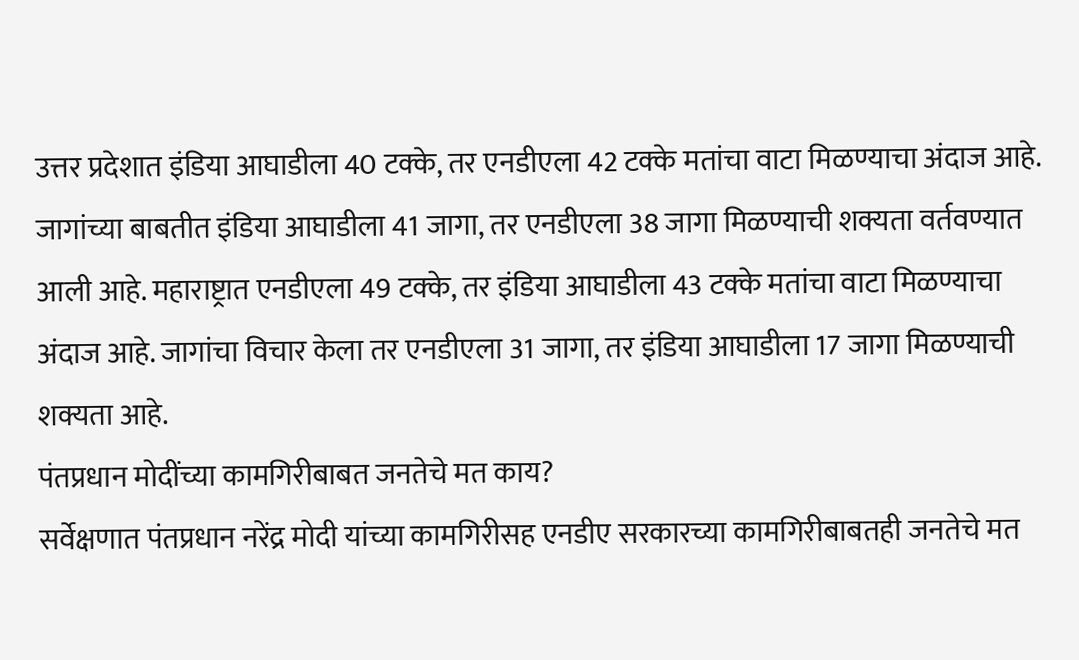उत्तर प्रदेशात इंडिया आघाडीला 40 टक्के, तर एनडीएला 42 टक्के मतांचा वाटा मिळण्याचा अंदाज आहे. जागांच्या बाबतीत इंडिया आघाडीला 41 जागा, तर एनडीएला 38 जागा मिळण्याची शक्यता वर्तवण्यात आली आहे. महाराष्ट्रात एनडीएला 49 टक्के, तर इंडिया आघाडीला 43 टक्के मतांचा वाटा मिळण्याचा अंदाज आहे. जागांचा विचार केला तर एनडीएला 31 जागा, तर इंडिया आघाडीला 17 जागा मिळण्याची शक्यता आहे.
पंतप्रधान मोदींच्या कामगिरीबाबत जनतेचे मत काय?
सर्वेक्षणात पंतप्रधान नरेंद्र मोदी यांच्या कामगिरीसह एनडीए सरकारच्या कामगिरीबाबतही जनतेचे मत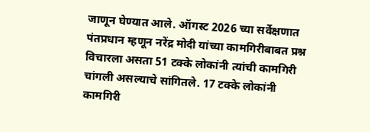जाणून घेण्यात आले. ऑगस्ट 2026 च्या सर्वेक्षणात पंतप्रधान म्हणून नरेंद्र मोदी यांच्या कामगिरीबाबत प्रश्न विचारला असता 51 टक्के लोकांनी त्यांची कामगिरी चांगली असल्याचे सांगितले. 17 टक्के लोकांनी कामगिरी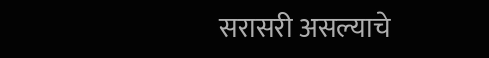सरासरी असल्याचे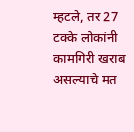म्हटले, तर 27 टक्के लोकांनी कामगिरी खराब असल्याचे मत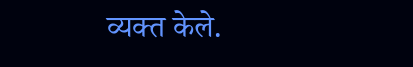व्यक्त केले.